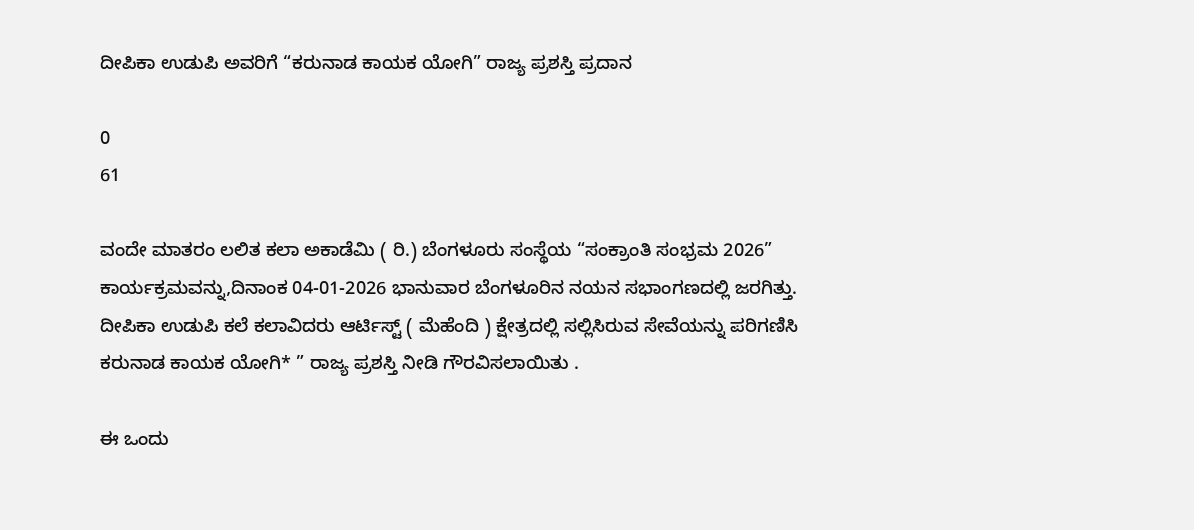ದೀಪಿಕಾ ಉಡುಪಿ ಅವರಿಗೆ “ಕರುನಾಡ ಕಾಯಕ ಯೋಗಿ” ರಾಜ್ಯ ಪ್ರಶಸ್ತಿ ಪ್ರದಾನ

0
61

ವಂದೇ ಮಾತರಂ ಲಲಿತ ಕಲಾ ಅಕಾಡೆಮಿ ( ರಿ.) ಬೆಂಗಳೂರು ಸಂಸ್ಥೆಯ “ಸಂಕ್ರಾಂತಿ ಸಂಭ್ರಮ 2026” ಕಾರ್ಯಕ್ರಮವನ್ನು,ದಿನಾಂಕ 04-01-2026 ಭಾನುವಾರ ಬೆಂಗಳೂರಿನ ನಯನ ಸಭಾಂಗಣದಲ್ಲಿ ಜರಗಿತ್ತು.
ದೀಪಿಕಾ ಉಡುಪಿ ಕಲೆ ಕಲಾವಿದರು ಆರ್ಟಿಸ್ಟ್ ( ಮೆಹೆಂದಿ ) ಕ್ಷೇತ್ರದಲ್ಲಿ ಸಲ್ಲಿಸಿರುವ ಸೇವೆಯನ್ನು ಪರಿಗಣಿಸಿ ಕರುನಾಡ ಕಾಯಕ ಯೋಗಿ* ” ರಾಜ್ಯ ಪ್ರಶಸ್ತಿ ನೀಡಿ ಗೌರವಿಸಲಾಯಿತು .

ಈ ಒಂದು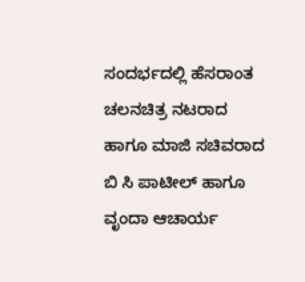ಸಂದರ್ಭದಲ್ಲಿ ಹೆಸರಾಂತ ಚಲನಚಿತ್ರ ನಟರಾದ ಹಾಗೂ ಮಾಜಿ ಸಚಿವರಾದ ಬಿ ಸಿ ಪಾಟೀಲ್ ಹಾಗೂ ವೃಂದಾ ಆಚಾರ್ಯ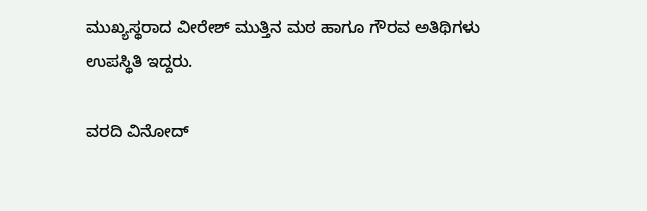ಮುಖ್ಯಸ್ಥರಾದ ವೀರೇಶ್ ಮುತ್ತಿನ ಮಠ ಹಾಗೂ ಗೌರವ ಅತಿಥಿಗಳು ಉಪಸ್ಥಿತಿ ಇದ್ದರು.

ವರದಿ ವಿನೋದ್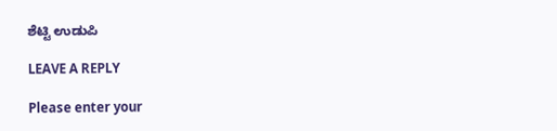ಶೆಟ್ಟಿ ಉಡುಪಿ

LEAVE A REPLY

Please enter your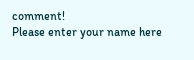comment!
Please enter your name here